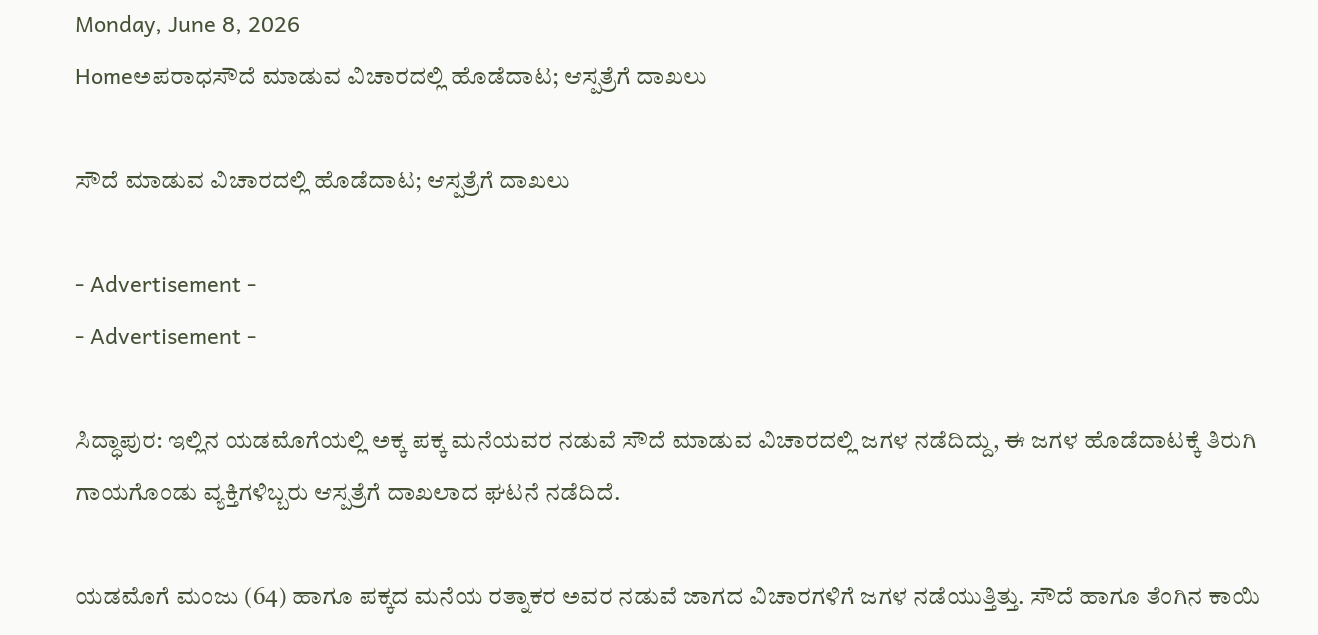Monday, June 8, 2026
Homeಅಪರಾಧಸೌದೆ ಮಾಡುವ ವಿಚಾರದಲ್ಲಿ ಹೊಡೆದಾಟ; ಆಸ್ಪತ್ರೆಗೆ ದಾಖಲು

ಸೌದೆ ಮಾಡುವ ವಿಚಾರದಲ್ಲಿ ಹೊಡೆದಾಟ; ಆಸ್ಪತ್ರೆಗೆ ದಾಖಲು

- Advertisement -
- Advertisement -

ಸಿದ್ಧಾಪುರ: ಇಲ್ಲಿನ ಯಡಮೊಗೆಯಲ್ಲಿ ಅಕ್ಕ ಪಕ್ಕ ಮನೆಯವರ ನಡುವೆ ಸೌದೆ ಮಾಡುವ ವಿಚಾರದಲ್ಲಿ ಜಗಳ ನಡೆದಿದ್ದು, ಈ ಜಗಳ ಹೊಡೆದಾಟಕ್ಕೆ ತಿರುಗಿ ಗಾಯಗೊಂಡು ವ್ಯಕ್ತಿಗಳಿಬ್ಬರು ಆಸ್ಪತ್ರೆಗೆ ದಾಖಲಾದ ಘಟನೆ ನಡೆದಿದೆ.

ಯಡಮೊಗೆ ಮಂಜು (64) ಹಾಗೂ ಪಕ್ಕದ ಮನೆಯ ರತ್ನಾಕರ ಅವರ ನಡುವೆ ಜಾಗದ ವಿಚಾರಗಳಿಗೆ ಜಗಳ ನಡೆಯುತ್ತಿತ್ತು. ಸೌದೆ ಹಾಗೂ ತೆಂಗಿನ ಕಾಯಿ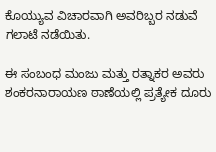ಕೊಯ್ಯುವ ವಿಚಾರವಾಗಿ ಅವರಿಬ್ಬರ ನಡುವೆ ಗಲಾಟೆ ನಡೆಯಿತು.

ಈ ಸಂಬಂಧ ಮಂಜು ಮತ್ತು ರತ್ನಾಕರ ಅವರು ಶಂಕರನಾರಾಯಣ ಠಾಣೆಯಲ್ಲಿ ಪ್ರತ್ಯೇಕ ದೂರು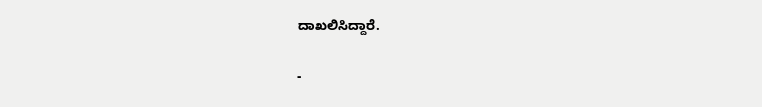ದಾಖಲಿಸಿದ್ದಾರೆ.

-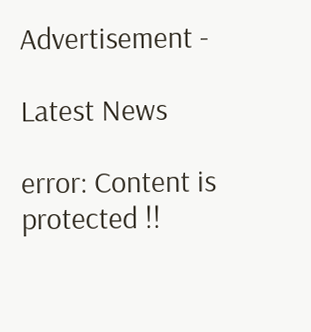Advertisement -

Latest News

error: Content is protected !!